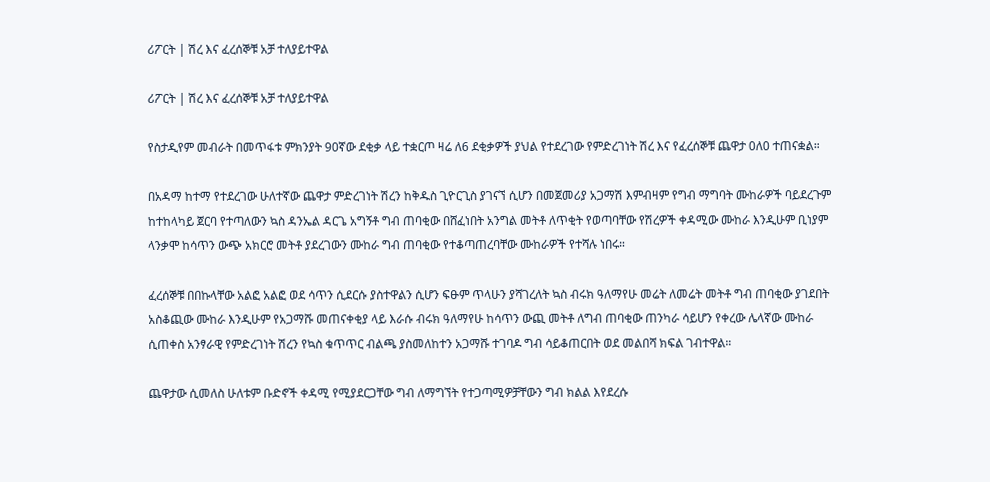ሪፖርት | ሽረ እና ፈረሰኞቹ አቻ ተለያይተዋል

ሪፖርት | ሽረ እና ፈረሰኞቹ አቻ ተለያይተዋል

የስታዲየም መብራት በመጥፋቱ ምክንያት 90ኛው ደቂቃ ላይ ተቋርጦ ዛሬ ለ6 ደቂቃዎች ያህል የተደረገው የምድረገነት ሽረ እና የፈረሰኞቹ ጨዋታ 0ለ0 ተጠናቋል።

በአዳማ ከተማ የተደረገው ሁለተኛው ጨዋታ ምድረገነት ሽረን ከቅዱስ ጊዮርጊስ ያገናኘ ሲሆን በመጀመሪያ አጋማሽ እምብዛም የግብ ማግባት ሙከራዎች ባይደረጉም ከተከላካይ ጀርባ የተጣለውን ኳስ ዳንኤል ዳርጌ አግኝቶ ግብ ጠባቂው በሸፈነበት አንግል መትቶ ለጥቂት የወጣባቸው የሽረዎች ቀዳሚው ሙከራ እንዲሁም ቢነያም ላንቃሞ ከሳጥን ውጭ አክርሮ መትቶ ያደረገውን ሙከራ ግብ ጠባቂው የተቆጣጠረባቸው ሙከራዎች የተሻሉ ነበሩ።

ፈረሰኞቹ በበኩላቸው አልፎ አልፎ ወደ ሳጥን ሲደርሱ ያስተዋልን ሲሆን ፍፁም ጥላሁን ያሻገረለት ኳስ ብሩክ ዓለማየሁ መሬት ለመሬት መትቶ ግብ ጠባቂው ያገደበት አስቆጪው ሙከራ እንዲሁም የአጋማሹ መጠናቀቂያ ላይ እራሱ ብሩክ ዓለማየሁ ከሳጥን ውጪ መትቶ ለግብ ጠባቂው ጠንካራ ሳይሆን የቀረው ሌላኛው ሙከራ ሲጠቀስ አንፃራዊ የምድረገነት ሽረን የኳስ ቁጥጥር ብልጫ ያስመለከተን አጋማሹ ተገባዶ ግብ ሳይቆጠርበት ወደ መልበሻ ክፍል ገብተዋል።

ጨዋታው ሲመለስ ሁለቱም ቡድኖች ቀዳሚ የሚያደርጋቸው ግብ ለማግኘት የተጋጣሚዎቻቸውን ግብ ክልል እየደረሱ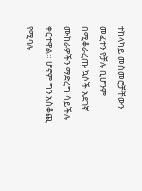ተከላካይ መስመሮቻቸውን መፈተን የቻሉ ቢሆንም በሚቆራረጡ ኳሶች አደገኛ ሙከራዎችን ማድረግ ሳይችሉ ቀርተዋል። ሆኖም ግን አስቆጪ የሚባሉ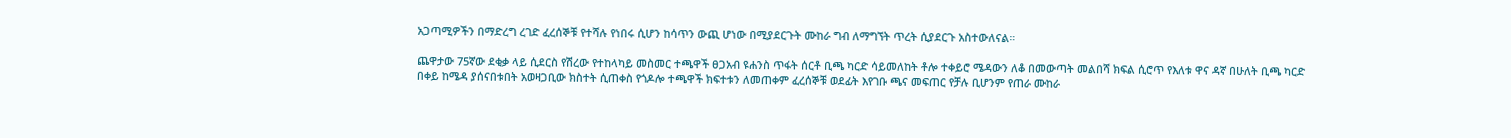አጋጣሚዎችን በማድረግ ረገድ ፈረሰኞቹ የተሻሉ የነበሩ ሲሆን ከሳጥን ውጪ ሆነው በሚያደርጉት ሙከራ ግብ ለማግኘት ጥረት ሲያደርጉ አስተውለናል።

ጨዋታው 75ኛው ደቂቃ ላይ ሲደርስ የሽረው የተከላካይ መስመር ተጫዋች ፀጋአብ ዩሐንስ ጥፋት ሰርቶ ቢጫ ካርድ ሳይመለከት ቶሎ ተቀይሮ ሜዳውን ለቆ በመውጣት መልበሻ ክፍል ሲሮጥ የእለቱ ዋና ዳኛ በሁለት ቢጫ ካርድ በቀይ ከሜዳ ያሰናበቱበት አወዛጋቢው ክስተት ሲጠቀስ የጎዶሎ ተጫዋች ክፍተቱን ለመጠቀም ፈረሰኞቹ ወደፊት እየገቡ ጫና መፍጠር የቻሉ ቢሆንም የጠራ ሙከራ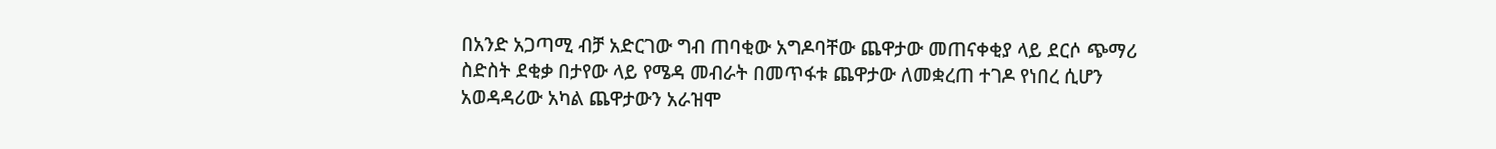በአንድ አጋጣሚ ብቻ አድርገው ግብ ጠባቂው አግዶባቸው ጨዋታው መጠናቀቂያ ላይ ደርሶ ጭማሪ ስድስት ደቂቃ በታየው ላይ የሜዳ መብራት በመጥፋቱ ጨዋታው ለመቋረጠ ተገዶ የነበረ ሲሆን አወዳዳሪው አካል ጨዋታውን አራዝሞ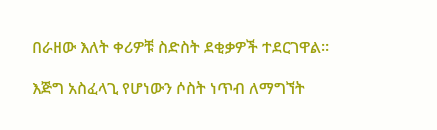በራዘው እለት ቀሪዎቹ ስድስት ደቂቃዎች ተደርገዋል።

እጅግ አስፈላጊ የሆነውን ሶስት ነጥብ ለማግኘት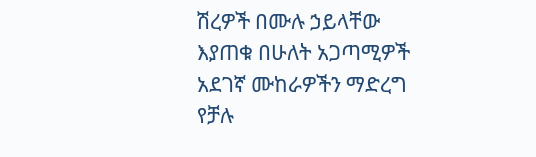ሽረዎች በሙሉ ኃይላቸው እያጠቁ በሁለት አጋጣሚዎች አደገኛ ሙከራዎችን ማድረግ የቻሉ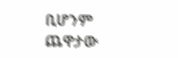ቢሆንም ጨዋታው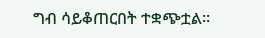ግብ ሳይቆጠርበት ተቋጭቷል።